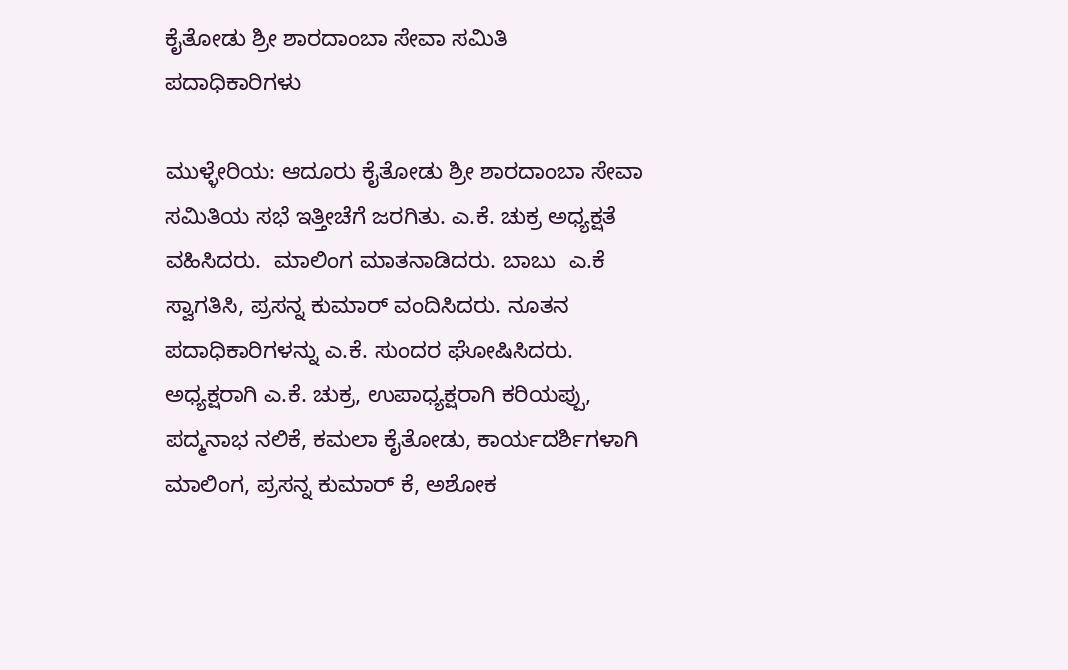ಕೈತೋಡು ಶ್ರೀ ಶಾರದಾಂಬಾ ಸೇವಾ ಸಮಿತಿ ಪದಾಧಿಕಾರಿಗಳು

ಮುಳ್ಳೇರಿಯ: ಆದೂರು ಕೈತೋಡು ಶ್ರೀ ಶಾರದಾಂಬಾ ಸೇವಾ ಸಮಿತಿಯ ಸಭೆ ಇತ್ತೀಚೆಗೆ ಜರಗಿತು. ಎ.ಕೆ. ಚುಕ್ರ ಅಧ್ಯಕ್ಷತೆ ವಹಿಸಿದರು.  ಮಾಲಿಂಗ ಮಾತನಾಡಿದರು. ಬಾಬು  ಎ.ಕೆ ಸ್ವಾಗತಿಸಿ, ಪ್ರಸನ್ನ ಕುಮಾರ್ ವಂದಿಸಿದರು. ನೂತನ ಪದಾಧಿಕಾರಿಗಳನ್ನು ಎ.ಕೆ. ಸುಂದರ ಘೋಷಿಸಿದರು.  ಅಧ್ಯಕ್ಷರಾಗಿ ಎ.ಕೆ. ಚುಕ್ರ, ಉಪಾಧ್ಯಕ್ಷರಾಗಿ ಕರಿಯಪ್ಪು, ಪದ್ಮನಾಭ ನಲಿಕೆ, ಕಮಲಾ ಕೈತೋಡು, ಕಾರ್ಯದರ್ಶಿಗಳಾಗಿ  ಮಾಲಿಂಗ, ಪ್ರಸನ್ನ ಕುಮಾರ್ ಕೆ, ಅಶೋಕ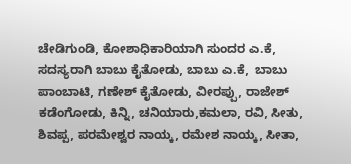ಚೇಡಿಗುಂಡಿ, ಕೋಶಾಧಿಕಾರಿಯಾಗಿ ಸುಂದರ ಎ.ಕೆ, ಸದಸ್ಯರಾಗಿ ಬಾಬು ಕೈತೋಡು, ಬಾಬು ಎ.ಕೆ,  ಬಾಬು ಪಾಂಬಾಟಿ, ಗಣೇಶ್ ಕೈತೋಡು, ವೀರಪ್ಪು, ರಾಜೇಶ್ ಕಡೆಂಗೋಡು, ಕಿನ್ನಿ, ಚನಿಯಾರು,ಕಮಲಾ, ರವಿ, ಸೀತು, ಶಿವಪ್ಪ, ಪರಮೇಶ್ವರ ನಾಯ್ಕ, ರಮೇಶ ನಾಯ್ಕ, ಸೀತಾ,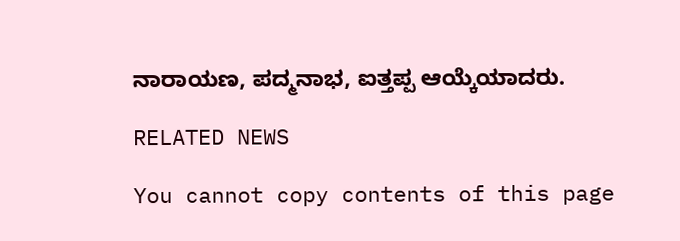ನಾರಾಯಣ, ಪದ್ಮನಾಭ, ಐತ್ತಪ್ಪ ಆಯ್ಕೆಯಾದರು.

RELATED NEWS

You cannot copy contents of this page